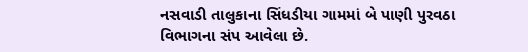નસવાડી તાલુકાના સિંધડીયા ગામમાં બે પાણી પુરવઠા વિભાગના સંપ આવેલા છે.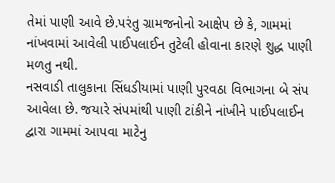તેમાં પાણી આવે છે.પરંતુ ગ્રામજનોનો આક્ષેપ છે કે, ગામમાં નાંખવામાં આવેલી પાઈપલાઈન તુટેલી હોવાના કારણે શુદ્ધ પાણી મળતુ નથી.
નસવાડી તાલુકાના સિંધડીયામાં પાણી પુરવઠા વિભાગના બે સંપ આવેલા છે. જયારે સંપમાંથી પાણી ટાંકીને નાંખીને પાઈપલાઈન દ્વારા ગામમાં આપવા માટેનુ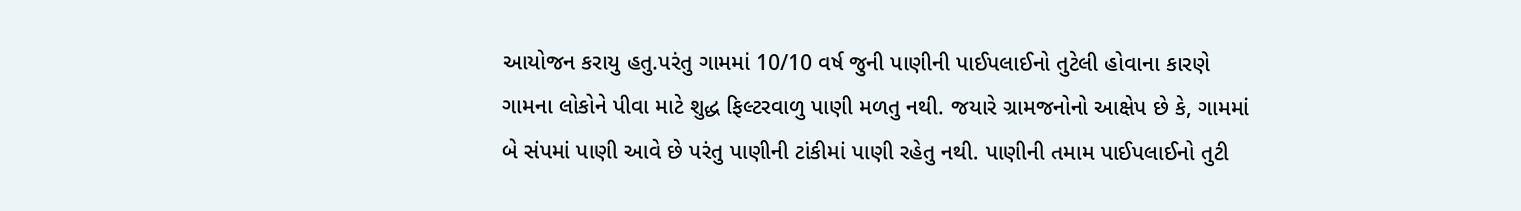આયોજન કરાયુ હતુ.પરંતુ ગામમાં 10/10 વર્ષ જુની પાણીની પાઈપલાઈનો તુટેલી હોવાના કારણે ગામના લોકોને પીવા માટે શુદ્ધ ફિલ્ટરવાળુ પાણી મળતુ નથી. જયારે ગ્રામજનોનો આક્ષેપ છે કે, ગામમાં બે સંપમાં પાણી આવે છે પરંતુ પાણીની ટાંકીમાં પાણી રહેતુ નથી. પાણીની તમામ પાઈપલાઈનો તુટી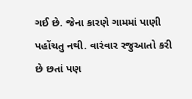ગઈ છે. જેના કારણે ગામમાં પાણી પહોંચતુ નથી. વારંવાર રજુઆતો કરી છે છતાં પણ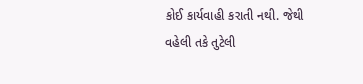કોઈ કાર્યવાહી કરાતી નથી. જેથી વહેલી તકે તુટેલી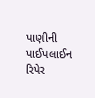પાણીની પાઈપલાઈન રિપેર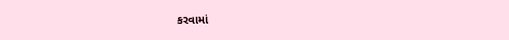કરવામાં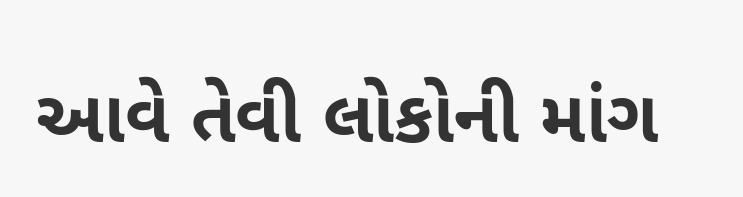આવે તેવી લોકોની માંગ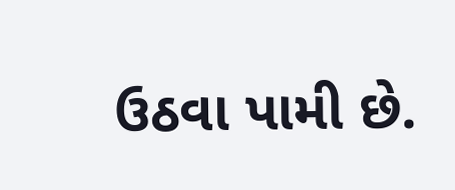ઉઠવા પામી છે.